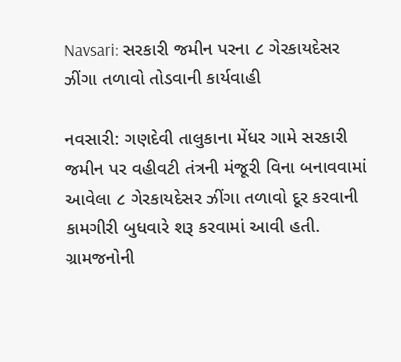Navsari: સરકારી જમીન પરના ૮ ગેરકાયદેસર ઝીંગા તળાવો તોડવાની કાર્યવાહી

નવસારી: ગણદેવી તાલુકાના મેંધર ગામે સરકારી જમીન પર વહીવટી તંત્રની મંજૂરી વિના બનાવવામાં આવેલા ૮ ગેરકાયદેસર ઝીંગા તળાવો દૂર કરવાની કામગીરી બુધવારે શરૂ કરવામાં આવી હતી. ગ્રામજનોની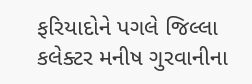ફરિયાદોને પગલે જિલ્લા કલેક્ટર મનીષ ગુરવાનીના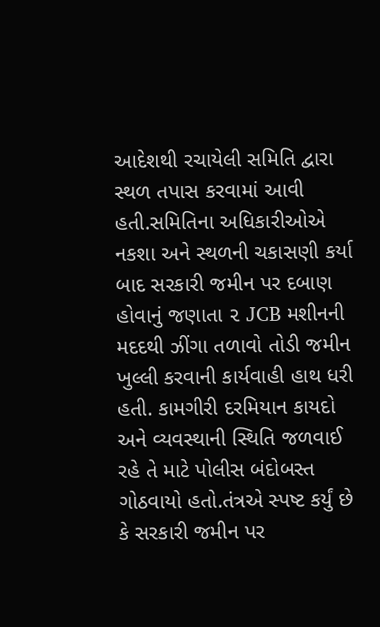આદેશથી રચાયેલી સમિતિ દ્વારા સ્થળ તપાસ કરવામાં આવી હતી.સમિતિના અધિકારીઓએ નકશા અને સ્થળની ચકાસણી કર્યા બાદ સરકારી જમીન પર દબાણ હોવાનું જણાતા ૨ JCB મશીનની મદદથી ઝીંગા તળાવો તોડી જમીન ખુલ્લી કરવાની કાર્યવાહી હાથ ધરી હતી. કામગીરી દરમિયાન કાયદો અને વ્યવસ્થાની સ્થિતિ જળવાઈ રહે તે માટે પોલીસ બંદોબસ્ત ગોઠવાયો હતો.તંત્રએ સ્પષ્ટ કર્યું છે કે સરકારી જમીન પર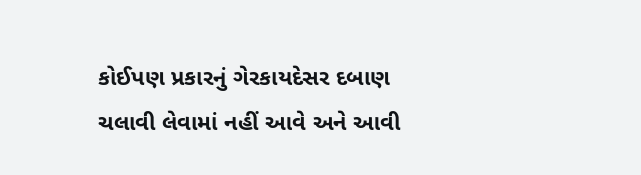કોઈપણ પ્રકારનું ગેરકાયદેસર દબાણ ચલાવી લેવામાં નહીં આવે અને આવી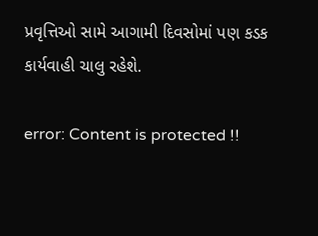પ્રવૃત્તિઓ સામે આગામી દિવસોમાં પણ કડક કાર્યવાહી ચાલુ રહેશે.

error: Content is protected !!